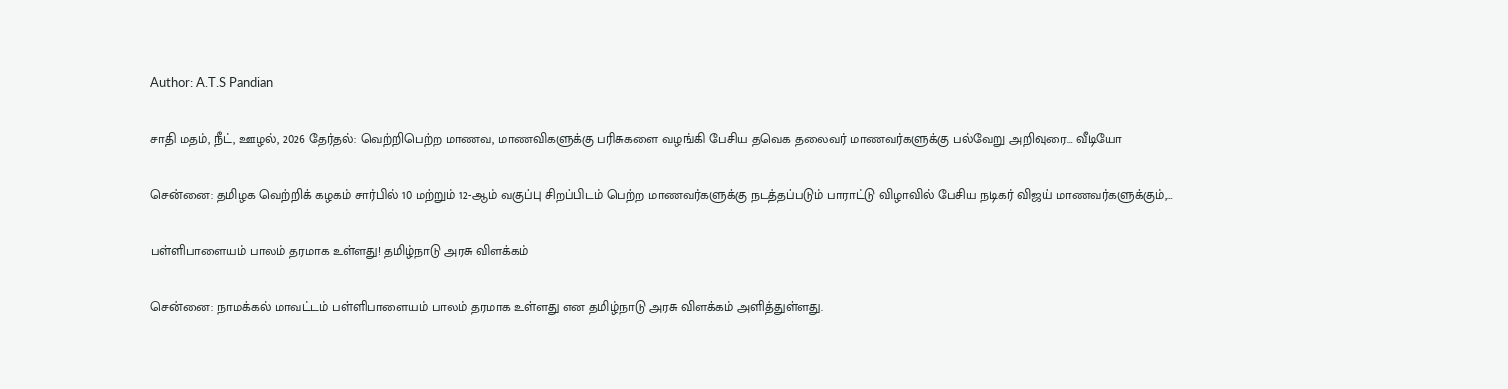Author: A.T.S Pandian

சாதி மதம், நீட், ஊழல், 2026 தேர்தல்: வெற்றிபெற்ற மாணவ, மாணவிகளுக்கு பரிசுகளை வழங்கி பேசிய தவெக தலைவர் மாணவர்களுக்கு பல்வேறு அறிவுரை… வீடியோ

சென்னை: தமிழக வெற்றிக் கழகம் சார்பில் 10 மற்றும் 12-ஆம் வகுப்பு சிறப்பிடம் பெற்ற மாணவர்களுக்கு நடத்தப்படும் பாராட்டு விழாவில் பேசிய நடிகர் விஜய் மாணவர்களுக்கும்,…

பள்ளிபாளையம் பாலம் தரமாக உள்ளது! தமிழ்நாடு அரசு விளக்கம்

சென்னை: நாமக்கல் மாவட்டம் பள்ளிபாளையம் பாலம் தரமாக உள்ளது என தமிழ்நாடு அரசு விளக்கம் அளித்துள்ளது.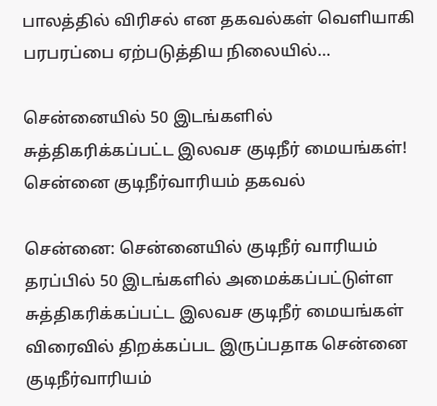பாலத்தில் விரிசல் என தகவல்கள் வெளியாகி பரபரப்பை ஏற்படுத்திய நிலையில்…

சென்னையில் 50 இடங்களில் சுத்திகரிக்கப்பட்ட இலவச குடிநீர் மையங்கள்! சென்னை குடிநீர்வாரியம் தகவல்

சென்னை: சென்னையில் குடிநீர் வாரியம் தரப்பில் 50 இடங்களில் அமைக்கப்பட்டுள்ள சுத்திகரிக்கப்பட்ட இலவச குடிநீர் மையங்கள் விரைவில் திறக்கப்பட இருப்பதாக சென்னை குடிநீர்வாரியம்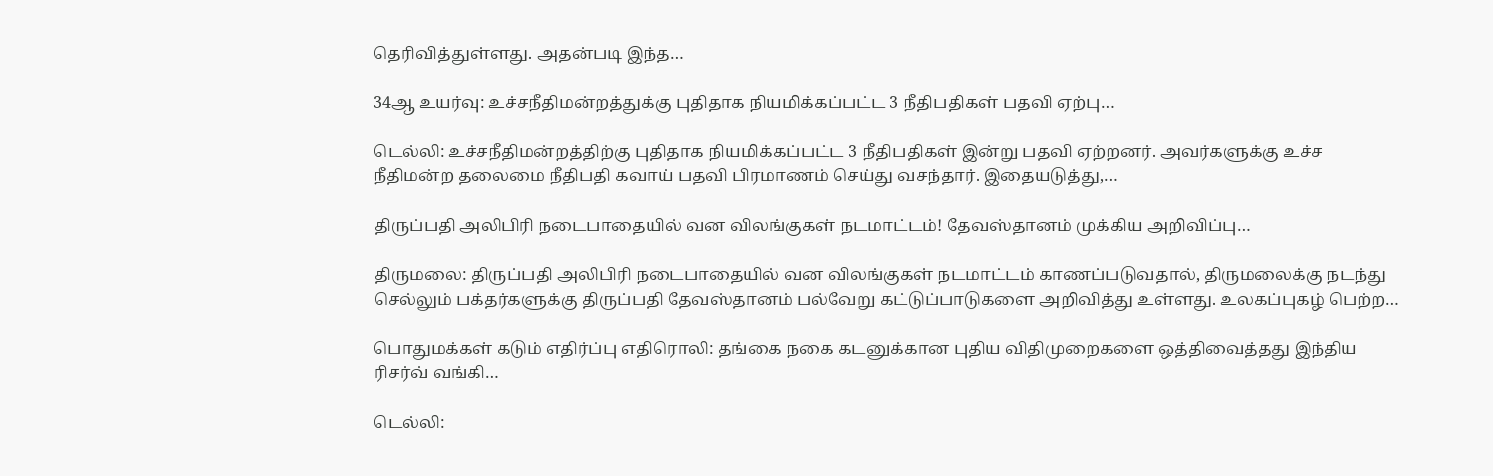தெரிவித்துள்ளது. அதன்படி இந்த…

34ஆ உயர்வு: உச்சநீதிமன்றத்துக்கு புதிதாக நியமிக்கப்பட்ட 3 நீதிபதிகள் பதவி ஏற்பு…

டெல்லி: உச்சநீதிமன்றத்திற்கு புதிதாக நியமிக்கப்பட்ட 3 நீதிபதிகள் இன்று பதவி ஏற்றனர். அவர்களுக்கு உச்ச நீதிமன்ற தலைமை நீதிபதி கவாய் பதவி பிரமாணம் செய்து வசந்தார். இதையடுத்து,…

திருப்பதி அலிபிரி நடைபாதையில் வன விலங்குகள் நடமாட்டம்! தேவஸ்தானம் முக்கிய அறிவிப்பு…

திருமலை: திருப்பதி அலிபிரி நடைபாதையில் வன விலங்குகள் நடமாட்டம் காணப்படுவதால், திருமலைக்கு நடந்து செல்லும் பக்தர்களுக்கு திருப்பதி தேவஸ்தானம் பல்வேறு கட்டுப்பாடுகளை அறிவித்து உள்ளது. உலகப்புகழ் பெற்ற…

பொதுமக்கள் கடும் எதிர்ப்பு எதிரொலி: தங்கை நகை கடனுக்கான புதிய விதிமுறைகளை ஒத்திவைத்தது இந்திய ரிசர்வ் வங்கி…

டெல்லி: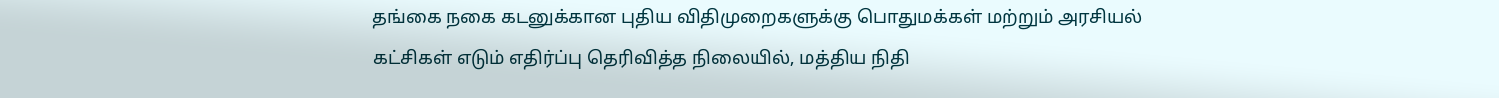தங்கை நகை கடனுக்கான புதிய விதிமுறைகளுக்கு பொதுமக்கள் மற்றும் அரசியல் கட்சிகள் எடும் எதிர்ப்பு தெரிவித்த நிலையில், மத்திய நிதி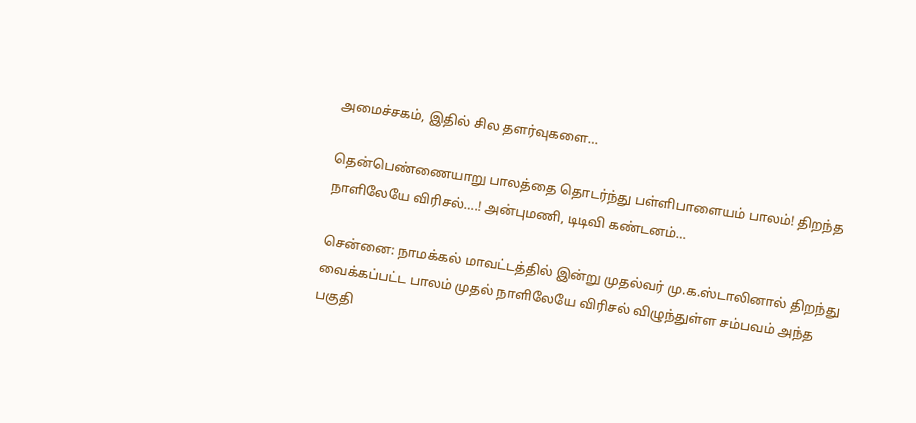அமைச்சகம், இதில் சில தளர்வுகளை…

தென்பெண்ணையாறு பாலத்தை தொடர்ந்து பள்ளிபாளையம் பாலம்! திறந்த நாளிலேயே விரிசல்….! அன்புமணி, டிடிவி கண்டனம்…

சென்னை: நாமக்கல் மாவட்டத்தில் இன்று முதல்வர் மு.க.ஸ்டாலினால் திறந்து வைக்கப்பட்ட பாலம் முதல் நாளிலேயே விரிசல் விழுந்துள்ள சம்பவம் அந்த பகுதி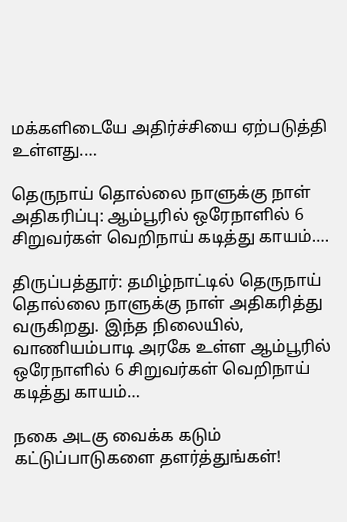மக்களிடையே அதிர்ச்சியை ஏற்படுத்தி உள்ளது.…

தெருநாய் தொல்லை நாளுக்கு நாள் அதிகரிப்பு: ஆம்பூரில் ஒரேநாளில் 6 சிறுவர்கள் வெறிநாய் கடித்து காயம்….

திருப்பத்தூர்: தமிழ்நாட்டில் தெருநாய் தொல்லை நாளுக்கு நாள் அதிகரித்து வருகிறது. இந்த நிலையில், வாணியம்பாடி அரகே உள்ள ஆம்பூரில் ஒரேநாளில் 6 சிறுவர்கள் வெறிநாய் கடித்து காயம்…

நகை அடகு வைக்க கடும் கட்டுப்பாடுகளை தளர்த்துங்கள்!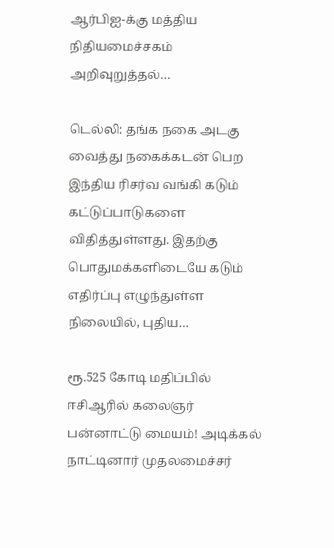ஆர்பிஐ-க்கு மத்திய நிதியமைச்சகம் அறிவுறுத்தல்…

டெல்லி: தங்க நகை அடகு வைத்து நகைக்கடன் பெற இந்திய ரிசர்வ வங்கி கடும் கட்டுப்பாடுகளை விதித்துள்ளது. இதற்கு பொதுமக்களிடையே கடும் எதிர்ப்பு எழுந்துள்ள நிலையில், புதிய…

ரூ.525 கோடி மதிப்பில் ஈசிஆரில் கலைஞர் பன்னாட்டு மையம்! அடிக்கல் நாட்டினார் முதலமைச்சர்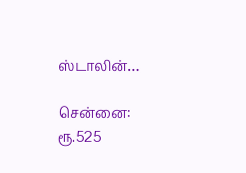ஸ்டாலின்…

சென்னை: ரூ.525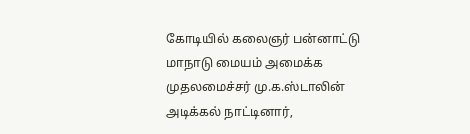கோடியில் கலைஞர் பன்னாட்டு மாநாடு மையம் அமைக்க முதலமைச்சர் மு.க.ஸ்டாலின் அடிக்கல் நாட்டினார்,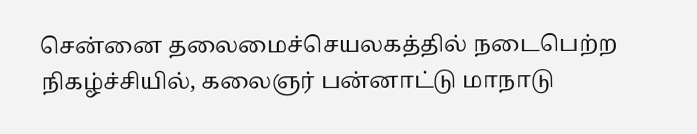சென்னை தலைமைச்செயலகத்தில் நடைபெற்ற நிகழ்ச்சியில், கலைஞர் பன்னாட்டு மாநாடு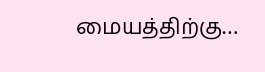மையத்திற்கு…